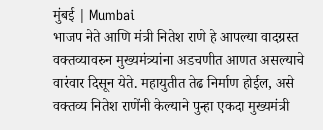मुंबई | Mumbai
भाजप नेते आणि मंत्री नितेश राणे हे आपल्या वादग्रस्त वक्तव्यावरुन मुख्यमंत्र्यांना अडचणीत आणत असल्याचे वारंवार दिसून येते. महायुतीत तेढ निर्माण होईल, असे वक्तव्य नितेश राणेंनी केल्याने पुन्हा एकदा मुख्यमंत्री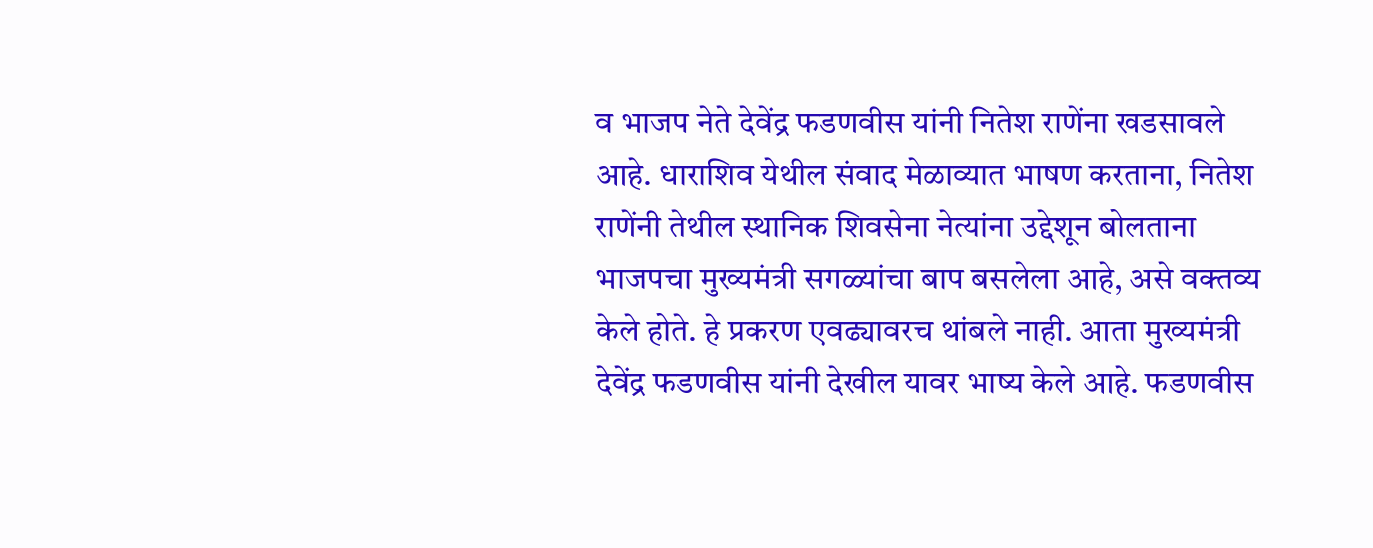व भाजप नेते देवेंद्र फडणवीस यांनी नितेश राणेंना खडसावले आहे. धाराशिव येथील संवाद मेळाव्यात भाषण करताना, नितेश राणेंनी तेथील स्थानिक शिवसेना नेत्यांना उद्देशून बोलताना भाजपचा मुख्यमंत्री सगळ्यांचा बाप बसलेला आहे, असे वक्तव्य केले होते. हे प्रकरण एवढ्यावरच थांबले नाही. आता मुख्यमंत्री देवेंद्र फडणवीस यांनी देखील यावर भाष्य केले आहे. फडणवीस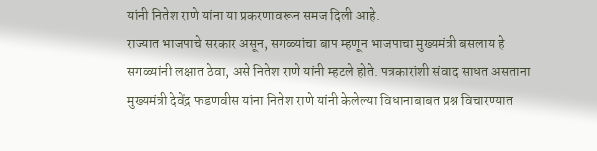यांनी नितेश राणे यांना या प्रकरणावरून समज दिली आहे.
राज्यात भाजपाचे सरकार असून, सगळ्यांचा बाप म्हणून भाजपाचा मुख्यमंत्री बसलाय हे सगळ्यांनी लक्षात ठेवा, असे नितेश राणे यांनी म्हटले होते. पत्रकारांशी संवाद साधत असताना मुख्यमंत्री देवेंद्र फडणवीस यांना नितेश राणे यांनी केलेल्या विधानाबाबत प्रश्न विचारण्यात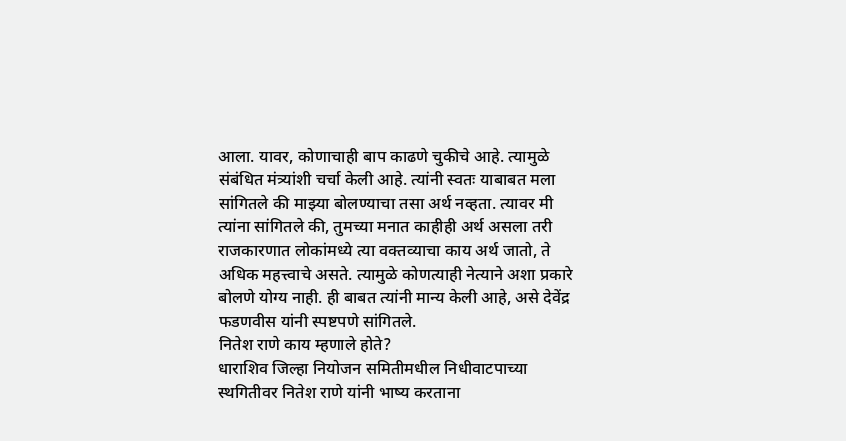आला. यावर, कोणाचाही बाप काढणे चुकीचे आहे. त्यामुळे संबंधित मंत्र्यांशी चर्चा केली आहे. त्यांनी स्वतः याबाबत मला सांगितले की माझ्या बोलण्याचा तसा अर्थ नव्हता. त्यावर मी त्यांना सांगितले की, तुमच्या मनात काहीही अर्थ असला तरी राजकारणात लोकांमध्ये त्या वक्तव्याचा काय अर्थ जातो, ते अधिक महत्त्वाचे असते. त्यामुळे कोणत्याही नेत्याने अशा प्रकारे बोलणे योग्य नाही. ही बाबत त्यांनी मान्य केली आहे, असे देवेंद्र फडणवीस यांनी स्पष्टपणे सांगितले.
नितेश राणे काय म्हणाले होते?
धाराशिव जिल्हा नियोजन समितीमधील निधीवाटपाच्या स्थगितीवर नितेश राणे यांनी भाष्य करताना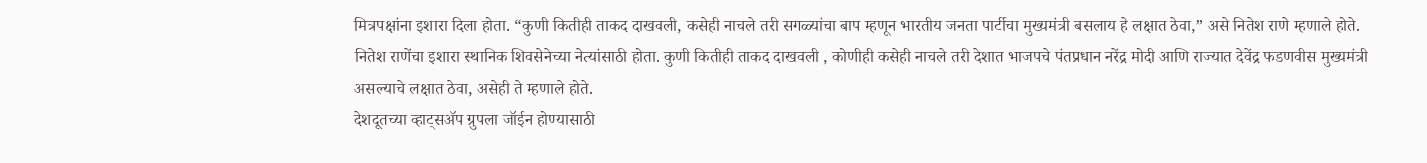मित्रपक्षांना इशारा दिला होता. “कुणी कितीही ताकद दाखवली, कसेही नाचले तरी सगळ्यांचा बाप म्हणून भारतीय जनता पार्टीचा मुख्यमंत्री बसलाय हे लक्षात ठेवा,” असे नितेश राणे म्हणाले होते. नितेश राणेंचा इशारा स्थानिक शिवसेनेच्या नेत्यांसाठी होता. कुणी कितीही ताकद दाखवली , कोणीही कसेही नाचले तरी देशात भाजपचे पंतप्रधान नरेंद्र मोदी आणि राज्यात देवेंद्र फडणवीस मुख्यमंत्री असल्याचे लक्षात ठेवा, असेही ते म्हणाले होते.
देशदूतच्या व्हाट्सॲप ग्रुपला जॉईन होण्यासाठी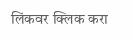लिंकवर क्लिक करा